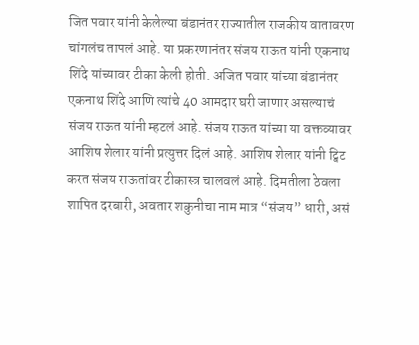जित पवार यांनी केलेल्या बंडानंतर राज्यातील राजकीय वातावरण चांगलंच तापलं आहे. या प्रकरणानंतर संजय राऊत यांनी एकनाथ शिंदे यांच्यावर टीका केली होती. अजित पवार यांच्या बंडानंतर एकनाथ शिंदे आणि त्यांचे 40 आमदार घरी जाणार असल्याचं संजय राऊत यांनी म्हटलं आहे. संजय राऊत यांच्या या वक्तव्यावर आशिष शेलार यांनी प्रत्युत्तर दिलं आहे. आशिष शेलार यांनी ट्विट करत संजय राऊतांवर टीकास्त्र चालवलं आहे. दिमतीला ठेवला शापित दरबारी, अवतार शकुनीचा नाम मात्र “संजय” धारी, असं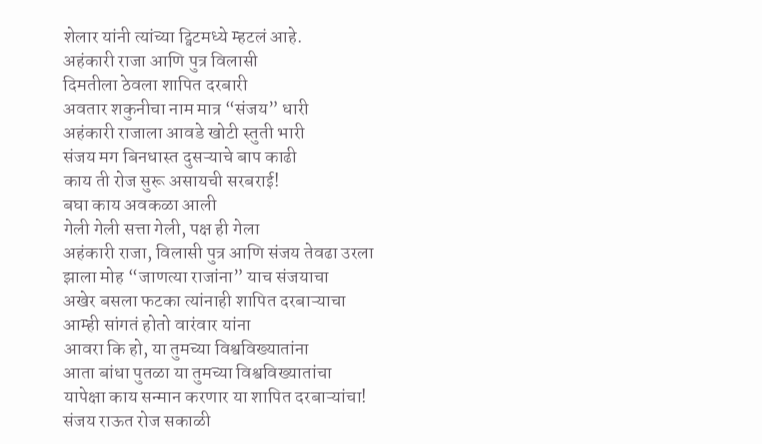शेलार यांनी त्यांच्या ट्विटमध्ये म्हटलं आहे.
अहंकारी राजा आणि पुत्र विलासी
दिमतीला ठेवला शापित दरबारी
अवतार शकुनीचा नाम मात्र “संजय” धारी
अहंकारी राजाला आवडे खोटी स्तुती भारी
संजय मग बिनधास्त दुसऱ्याचे बाप काढी
काय ती रोज सुरू असायची सरबराई!
बघा काय अवकळा आली
गेली गेली सत्ता गेली, पक्ष ही गेला
अहंकारी राजा, विलासी पुत्र आणि संजय तेवढा उरला
झाला मोह “जाणत्या राजांना” याच संजयाचा
अखेर बसला फटका त्यांनाही शापित दरबाऱ्याचा
आम्ही सांगतं होतो वारंवार यांना
आवरा कि हो, या तुमच्या विश्वविख्यातांना
आता बांधा पुतळा या तुमच्या विश्वविख्यातांचा
यापेक्षा काय सन्मान करणार या शापित दरबाऱ्यांचा!
संजय राऊत रोज सकाळी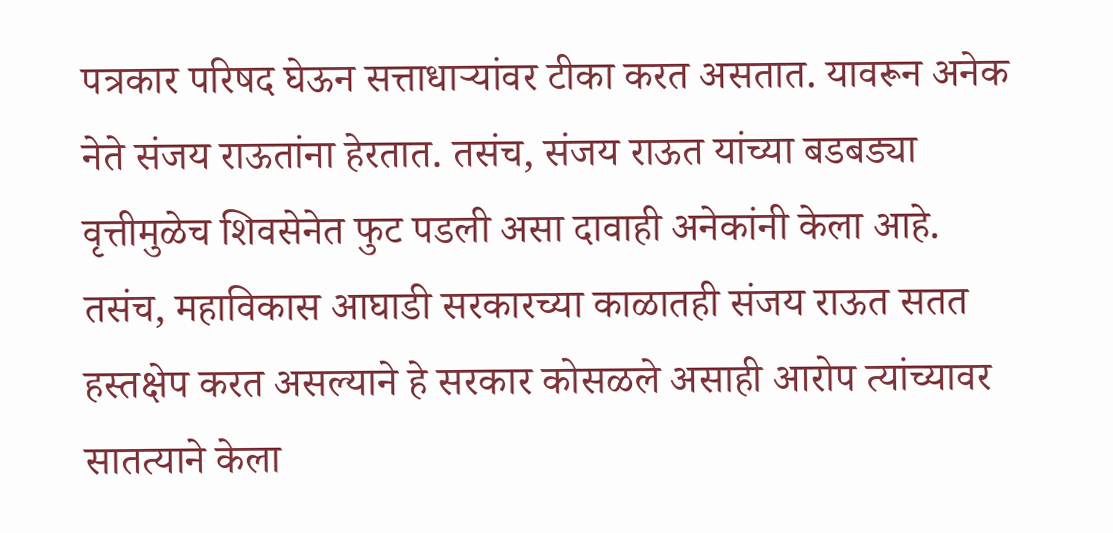पत्रकार परिषद घेऊन सत्ताधाऱ्यांवर टीका करत असतात. यावरून अनेक नेते संजय राऊतांना हेरतात. तसंच, संजय राऊत यांच्या बडबड्या वृत्तीमुळेच शिवसेनेत फुट पडली असा दावाही अनेकांनी केला आहे. तसंच, महाविकास आघाडी सरकारच्या काळातही संजय राऊत सतत हस्तक्षेप करत असल्याने हे सरकार कोसळले असाही आरोप त्यांच्यावर सातत्याने केला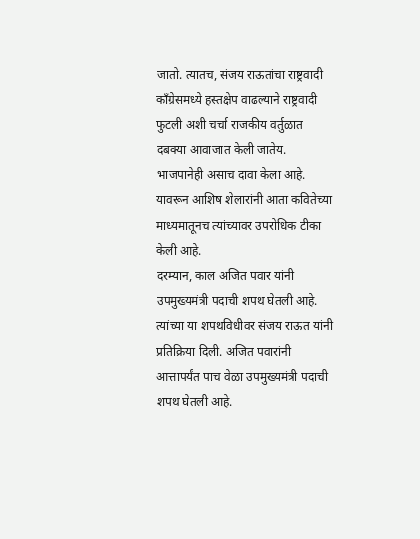जातो. त्यातच, संजय राऊतांचा राष्ट्रवादी काँग्रेसमध्ये हस्तक्षेप वाढल्याने राष्ट्रवादी फुटली अशी चर्चा राजकीय वर्तुळात दबक्या आवाजात केली जातेय. भाजपानेही असाच दावा केला आहे. यावरून आशिष शेलारांनी आता कवितेच्या माध्यमातूनच त्यांच्यावर उपरोधिक टीका केली आहे.
दरम्यान, काल अजित पवार यांनी उपमुख्यमंत्री पदाची शपथ घेतली आहे. त्यांच्या या शपथविधीवर संजय राऊत यांनी प्रतिक्रिया दिली. अजित पवारांनी आत्तापर्यंत पाच वेळा उपमुख्यमंत्री पदाची शपथ घेतली आहे.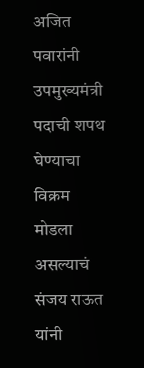अजित पवारांनी उपमुख्यमंत्री पदाची शपथ घेण्याचा विक्रम मोडला असल्याचं संजय राऊत यांनी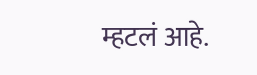म्हटलं आहे.